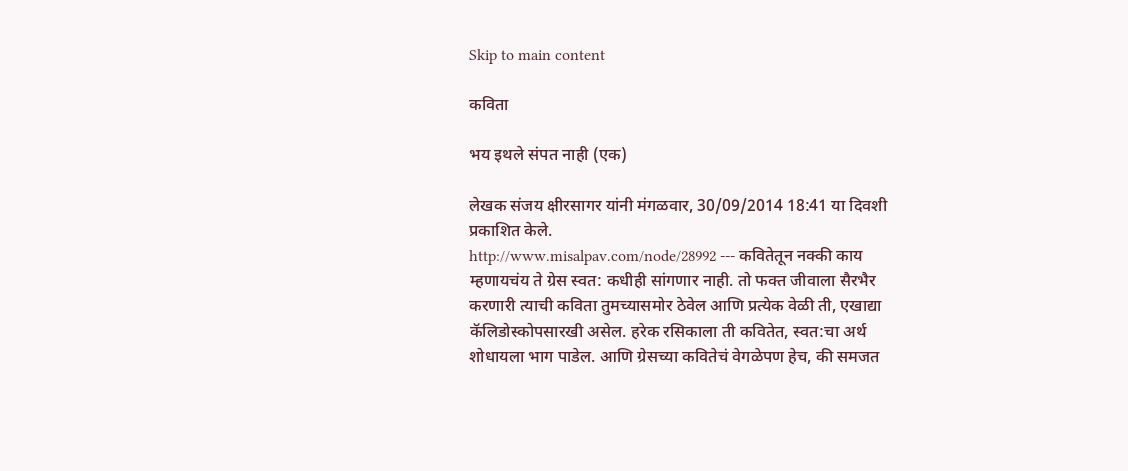Skip to main content

कविता

भय इथले संपत नाही (एक)

लेखक संजय क्षीरसागर यांनी मंगळवार, 30/09/2014 18:41 या दिवशी प्रकाशित केले.
http://www.misalpav.com/node/28992 --- कवितेतून नक्की काय म्हणायचंय ते ग्रेस स्वत: कधीही सांगणार नाही. तो फक्त जीवाला सैरभैर करणारी त्याची कविता तुमच्यासमोर ठेवेल आणि प्रत्येक वेळी ती, एखाद्या कॅलिडोस्कोपसारखी असेल. हरेक रसिकाला ती कवितेत, स्वत:चा अर्थ शोधायला भाग पाडेल. आणि ग्रेसच्या कवितेचं वेगळेपण हेच, की समजत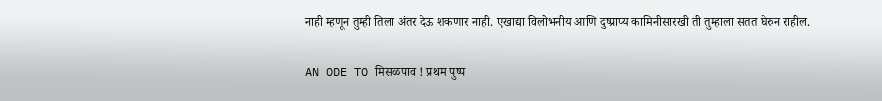नाही म्हणून तुम्ही तिला अंतर देऊ शकणार नाही. एखाद्या विलोभनीय आणि दुष्प्राप्य कामिनीसारखी ती तुम्हाला सतत घेरुन राहील.

AN ODE TO मिसळपाव ! प्रथम पुष्प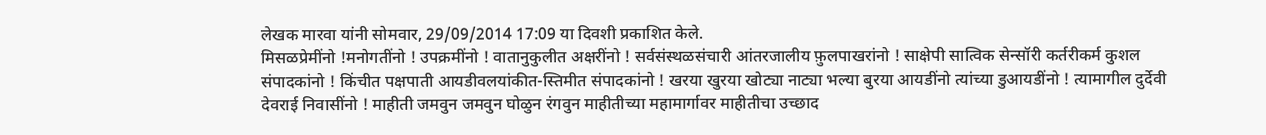लेखक मारवा यांनी सोमवार, 29/09/2014 17:09 या दिवशी प्रकाशित केले.
मिसळप्रेमींनो !मनोगतींनो ! उपक्रमींनो ! वातानुकुलीत अक्षरींनो ! सर्वसंस्थळसंचारी आंतरजालीय फ़ुलपाखरांनो ! साक्षेपी सात्विक सेन्सॉरी कर्तरीकर्म कुशल संपादकांनो ! किंचीत पक्षपाती आयडीवलयांकीत-स्तिमीत संपादकांनो ! खरया खुरया खोट्या नाट्या भल्या बुरया आयडींनो त्यांच्या डुआयडींनो ! त्यामागील दुर्देवी देवराई निवासींनो ! माहीती जमवुन जमवुन घोळुन रंगवुन माहीतीच्या महामार्गावर माहीतीचा उच्छाद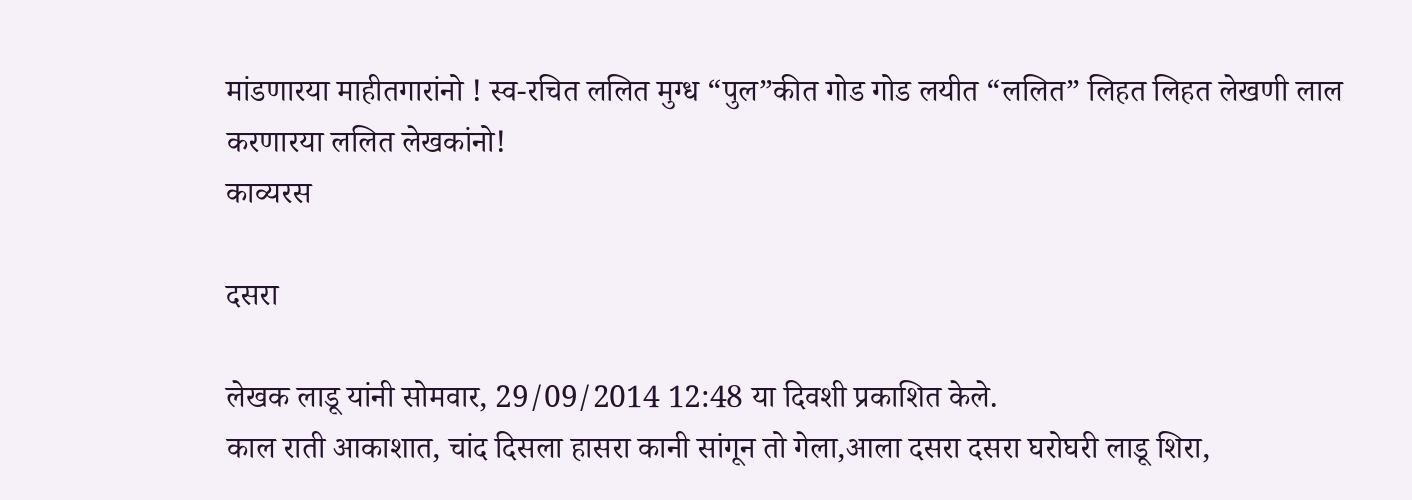मांडणारया माहीतगारांनो ! स्व-रचित ललित मुग्ध “पुल”कीत गोड गोड लयीत “ललित” लिहत लिहत लेखणी लाल करणारया ललित लेखकांनो!
काव्यरस

दसरा

लेखक लाडू यांनी सोमवार, 29/09/2014 12:48 या दिवशी प्रकाशित केले.
काल राती आकाशात, चांद दिसला हासरा कानी सांगून तो गेला,आला दसरा दसरा घरोघरी लाडू शिरा,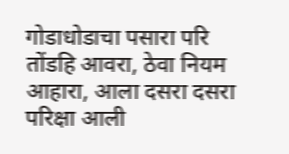गोडाधोडाचा पसारा परि तोंडहि आवरा, ठेवा नियम आहारा, आला दसरा दसरा परिक्षा आली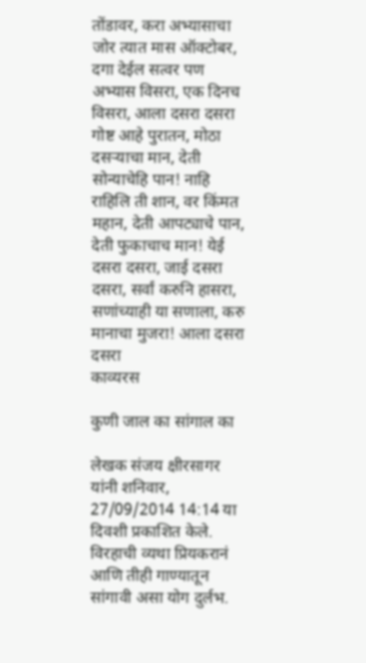तोंडावर, करा अभ्यासाचा जोर त्यात मास ऑक्टोबर, दगा देईल सत्वर पण अभ्यास विसरा, एक दिनच विसरा, आला दसरा दसरा गोष्ट आहे पुरातन, मोठा दसर्‍याचा मान, देती सोन्याचेहि पान! नाहि राहिलि ती शान, वर किंमत महान, देती आपट्याचे पान, देती फुकाचाच मान! येई दसरा दसरा, जाई दसरा दसरा, सर्वां करुनि हासरा, सणांच्याही या सणाला, करु मानाचा मुजरा! आला दसरा दसरा
काव्यरस

कुणी जाल का सांगाल का

लेखक संजय क्षीरसागर यांनी शनिवार, 27/09/2014 14:14 या दिवशी प्रकाशित केले.
विरहाची व्यथा प्रियकरानं आणि तीही गाण्यातून सांगावी असा योग दुर्लभ.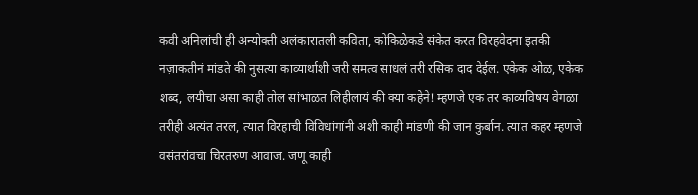कवी अनिलांची ही अन्योक्ती अलंकारातली कविता, कोकिळेकडे संकेत करत विरहवेदना इतकी नज़ाकतीनं मांडते की नुसत्या काव्यार्थाशी जरी समत्व साधलं तरी रसिक दाद देईल. एकेक ओळ, एकेक शब्द, लयीचा असा काही तोल सांभाळत लिहीलायं की क्या कहेने! म्हणजे एक तर काव्यविषय वेगळा तरीही अत्यंत तरल, त्यात विरहाची विविधांगांनी अशी काही मांडणी की जान कुर्बान. त्यात कहर म्हणजे वसंतरांवचा चिरतरुण आवाज. जणू काही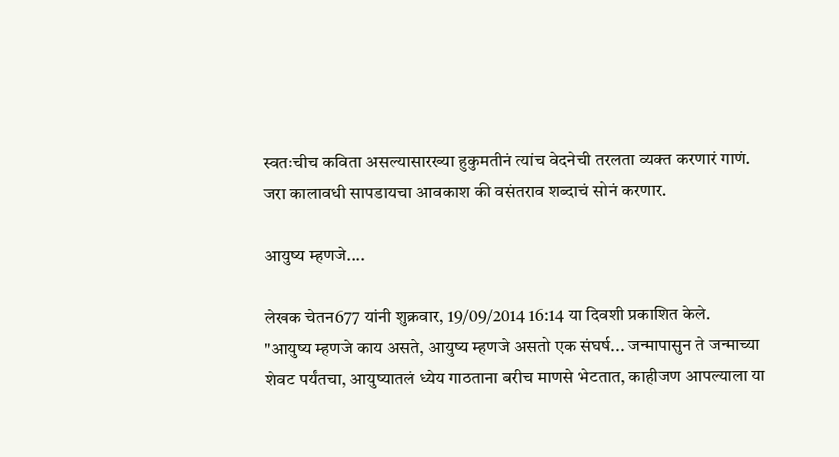स्वतःचीच कविता असल्यासारख्या हुकुमतीनं त्यांच वेदनेची तरलता व्यक्त करणारं गाणं. जरा कालावधी सापडायचा आवकाश की वसंतराव शब्दाचं सोनं करणार.

आयुष्य म्हणजे....

लेखक चेतन677 यांनी शुक्रवार, 19/09/2014 16:14 या दिवशी प्रकाशित केले.
"आयुष्य म्हणजे काय असते, आयुष्य म्हणजे असतो एक संघर्ष... जन्मापासुन ते जन्माच्या शेवट पर्यंतचा, आयुष्यातलं ध्येय गाठताना बरीच माणसे भेटतात, काहीजण आपल्याला या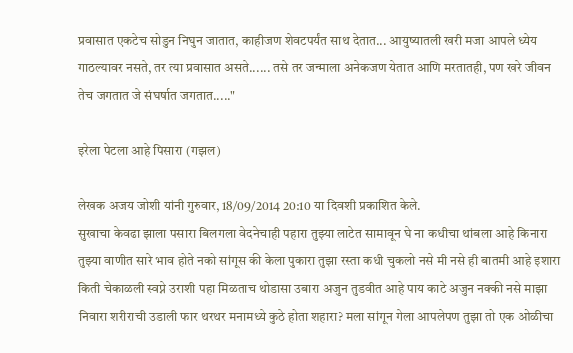प्रवासात एकटेच सोडुन निघुन जातात, काहीजण शेवटपर्यंत साथ देतात... आयुष्यातली खरी मजा आपले ध्येय गाठल्यावर नसते, तर त्या प्रवासात असते...... तसे तर जन्माला अनेकजण येतात आणि मरतातही, पण खरे जीवन तेच जगतात जे संघर्षात जगतात....."

इरेला पेटला आहे पिसारा (गझल)

लेखक अजय जोशी यांनी गुरुवार, 18/09/2014 20:10 या दिवशी प्रकाशित केले.
सुखाचा केवढा झाला पसारा बिलगला वेदनेचाही पहारा तुझ्या लाटेत सामावून घे ना कधीचा थांबला आहे किनारा तुझ्या वाणीत सारे भाव होते नको सांगूस की केला पुकारा तुझा रस्ता कधी चुकलो नसे मी नसे ही बातमी आहे इशारा किती चेकाळली स्वप्ने उराशी पहा मिळताच थोडासा उबारा अजुन तुडवीत आहे पाय काटे अजुन नक्की नसे माझा निवारा शरीराची उडाली फार थरथर मनामध्ये कुठे होता शहारा? मला सांगून गेला आपलेपण तुझा तो एक ओळीचा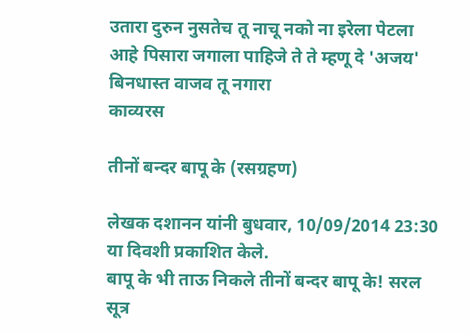उतारा दुरुन नुसतेच तू नाचू नको ना इरेला पेटला आहे पिसारा जगाला पाहिजे ते ते म्हणू दे 'अजय' बिनधास्त वाजव तू नगारा
काव्यरस

तीनों बन्दर बापू के (रसग्रहण)

लेखक दशानन यांनी बुधवार, 10/09/2014 23:30 या दिवशी प्रकाशित केले.
बापू के भी ताऊ निकले तीनों बन्दर बापू के! सरल सूत्र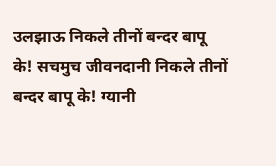उलझाऊ निकले तीनों बन्दर बापू के! सचमुच जीवनदानी निकले तीनों बन्दर बापू के! ग्यानी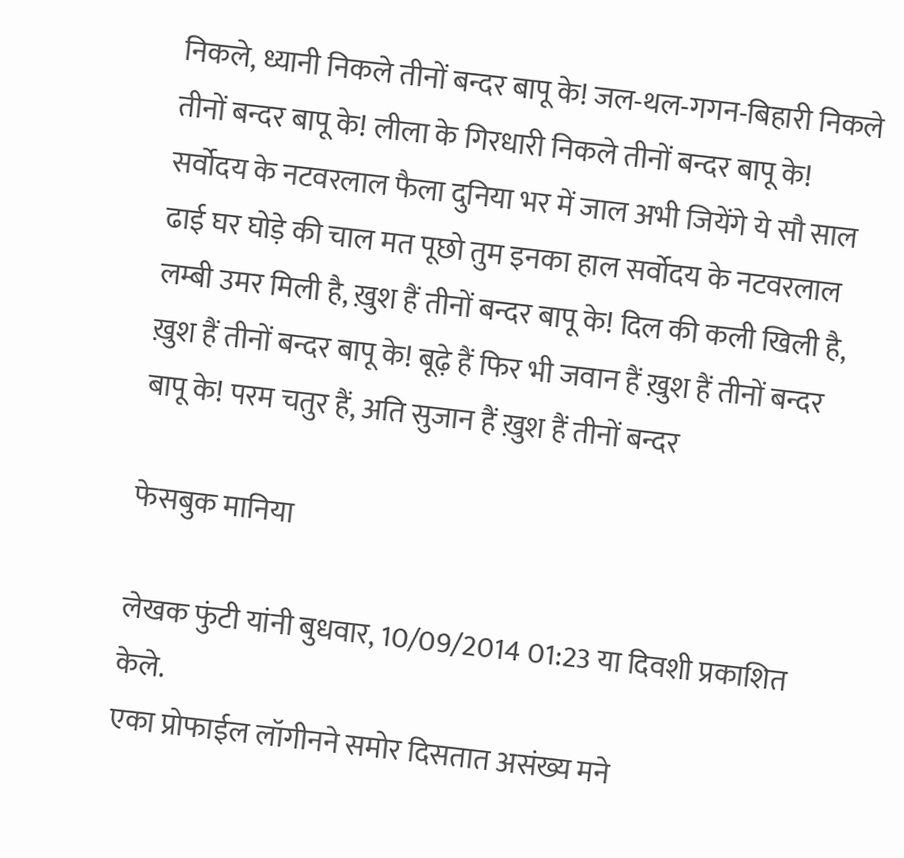निकले, ध्यानी निकले तीनों बन्दर बापू के! जल-थल-गगन-बिहारी निकले तीनों बन्दर बापू के! लीला के गिरधारी निकले तीनों बन्दर बापू के! सर्वोदय के नटवरलाल फैला दुनिया भर में जाल अभी जियेंगे ये सौ साल ढाई घर घोड़े की चाल मत पूछो तुम इनका हाल सर्वोदय के नटवरलाल लम्बी उमर मिली है, ख़ुश हैं तीनों बन्दर बापू के! दिल की कली खिली है, ख़ुश हैं तीनों बन्दर बापू के! बूढ़े हैं फिर भी जवान हैं ख़ुश हैं तीनों बन्दर बापू के! परम चतुर हैं, अति सुजान हैं ख़ुश हैं तीनों बन्दर

फेसबुक मानिया

लेखक फुंटी यांनी बुधवार, 10/09/2014 01:23 या दिवशी प्रकाशित केले.
एका प्रोफाईल लॉगीनने समोर दिसतात असंख्य मने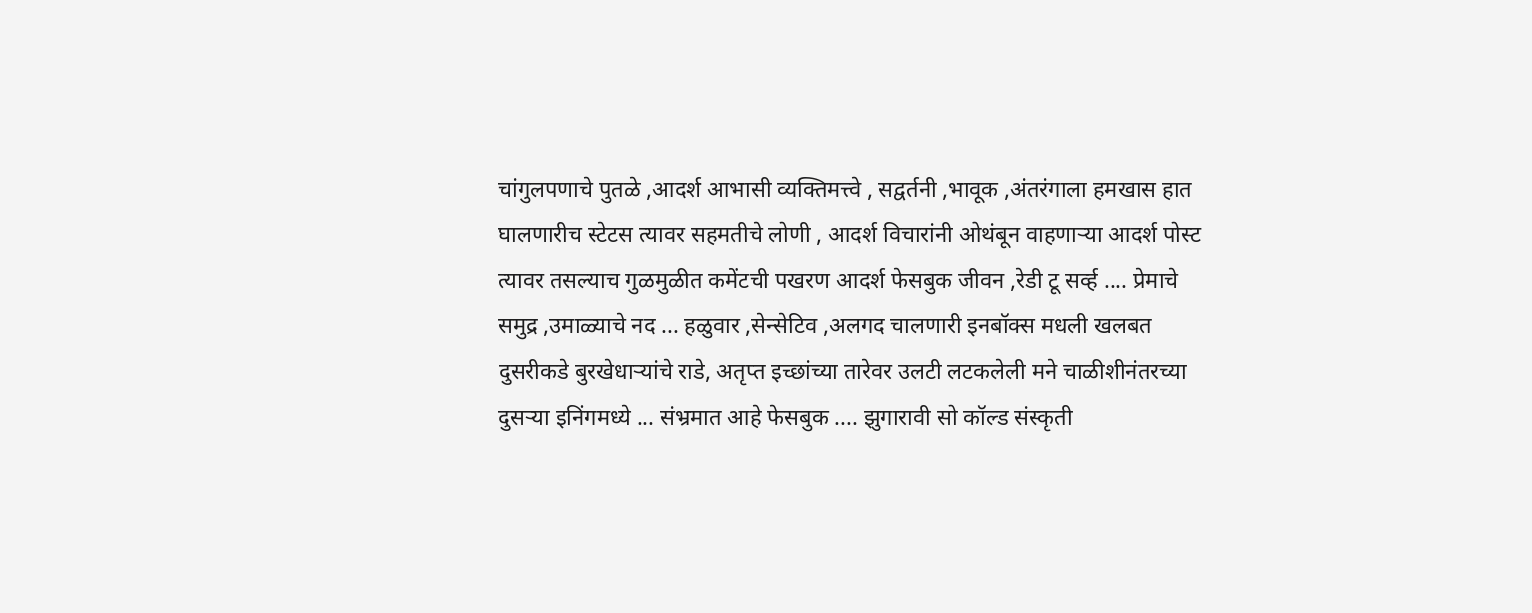चांगुलपणाचे पुतळे ,आदर्श आभासी व्यक्तिमत्त्वे , सद्वर्तनी ,भावूक ,अंतरंगाला हमखास हात घालणारीच स्टेटस त्यावर सहमतीचे लोणी , आदर्श विचारांनी ओथंबून वाहणाऱ्या आदर्श पोस्ट त्यावर तसल्याच गुळमुळीत कमेंटची पखरण आदर्श फेसबुक जीवन ,रेडी टू सर्व्ह .... प्रेमाचे समुद्र ,उमाळ्याचे नद ... हळुवार ,सेन्सेटिव ,अलगद चालणारी इनबॉक्स मधली खलबत दुसरीकडे बुरखेधाऱ्यांचे राडे, अतृप्त इच्छांच्या तारेवर उलटी लटकलेली मने चाळीशीनंतरच्या दुसऱ्या इनिंगमध्ये ... संभ्रमात आहे फेसबुक .... झुगारावी सो कॉल्ड संस्कृती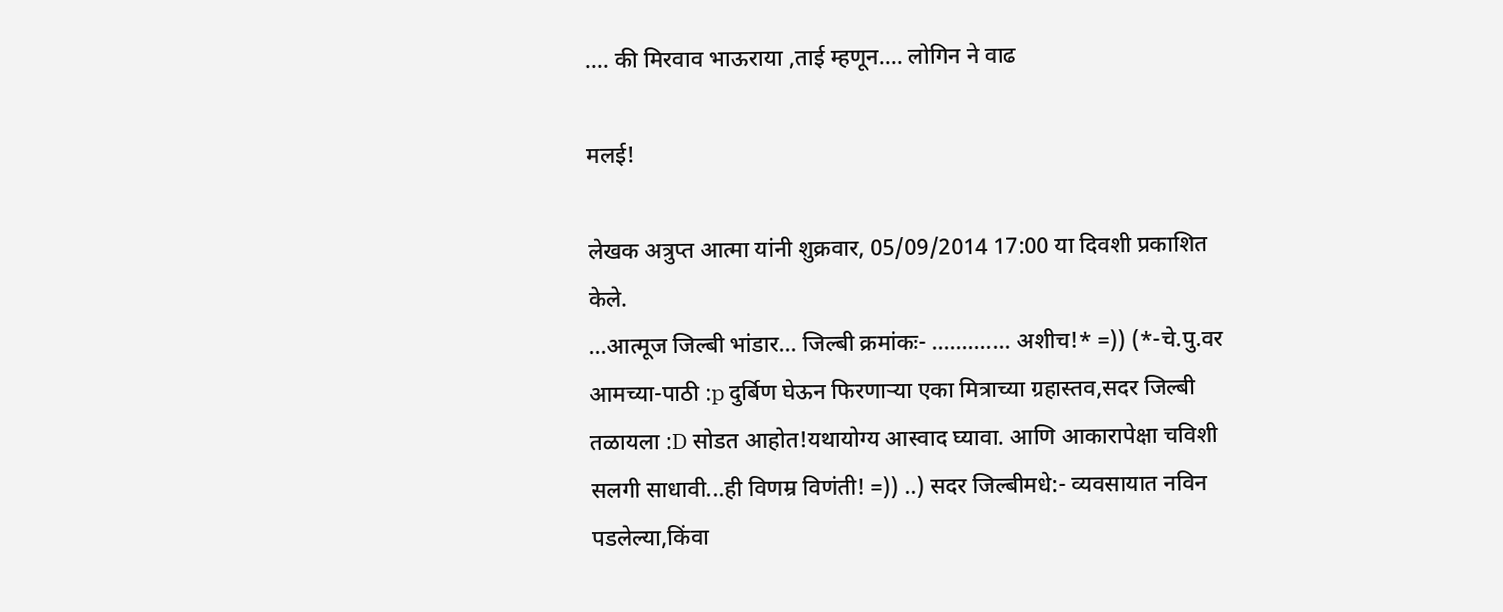.... की मिरवाव भाऊराया ,ताई म्हणून.... लोगिन ने वाढ

मलई!

लेखक अत्रुप्त आत्मा यांनी शुक्रवार, 05/09/2014 17:00 या दिवशी प्रकाशित केले.
...आत्मूज जिल्बी भांडार... जिल्बी क्रमांकः- ............. अशीच!* =)) (*-चे.पु.वर आमच्या-पाठी :p दुर्बिण घेऊन फिरणार्‍या एका मित्राच्या ग्रहास्तव,सदर जिल्बी तळायला :D सोडत आहोत!यथायोग्य आस्वाद घ्यावा. आणि आकारापेक्षा चविशी सलगी साधावी...ही विणम्र विणंती! =)) ..) सदर जिल्बीमधे:- व्यवसायात नविन पडलेल्या,किंवा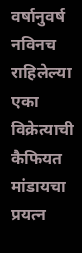वर्षानुवर्ष नविनच राहिलेल्या एका विक्रेत्याची कैफियत मांडायचा प्रयत्न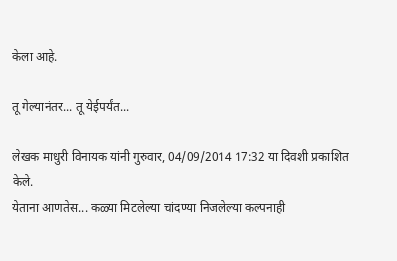केला आहे.

तू गेल्यानंतर... तू येईपर्यंत...

लेखक माधुरी विनायक यांनी गुरुवार, 04/09/2014 17:32 या दिवशी प्रकाशित केले.
येताना आणतेस... कळ्या मिटलेल्या चांदण्या निजलेल्या कल्पनाही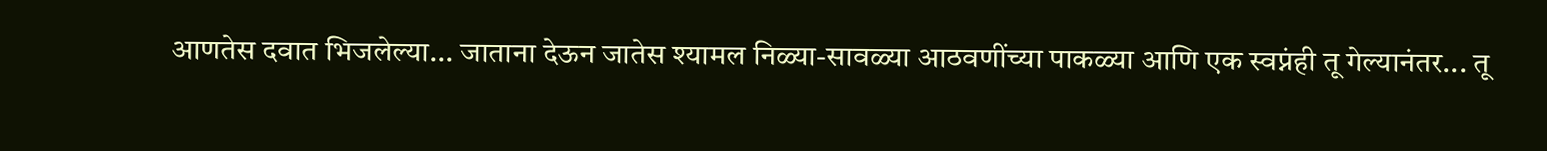आणतेस दवात भिजलेल्या... जाताना देऊन जातेस श्यामल निळ्या-सावळ्या आठवणींच्या पाकळ्या आणि एक स्वप्नंही तू गेल्यानंतर... तू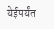येईपर्यंत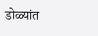डोळ्यांत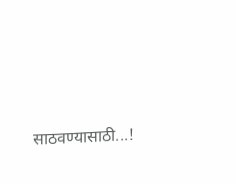साठवण्यासाठी...!